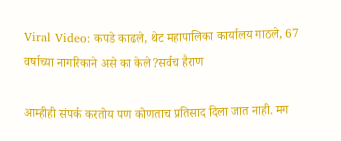Viral Video: कपडे काढले, थेट महापालिका कार्यालय गाठले, 67 वर्षाच्या नागरिकाने असे का केले?सर्वच हैराण

आम्हीही संपर्क करतोय पण कोणताच प्रतिसाद दिला जात नाही. मग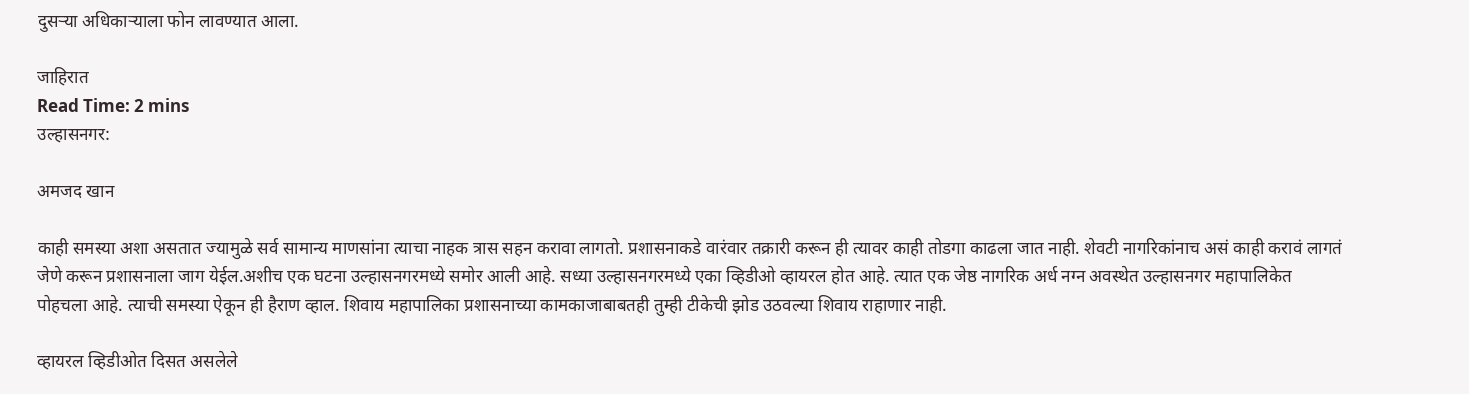दुसऱ्या अधिकाऱ्याला फोन लावण्यात आला.

जाहिरात
Read Time: 2 mins
उल्हासनगर:

अमजद खान

काही समस्या अशा असतात ज्यामुळे सर्व सामान्य माणसांना त्याचा नाहक त्रास सहन करावा लागतो. प्रशासनाकडे वारंवार तक्रारी करून ही त्यावर काही तोडगा काढला जात नाही. शेवटी नागरिकांनाच असं काही करावं लागतं जेणे करून प्रशासनाला जाग येईल.अशीच एक घटना उल्हासनगरमध्ये समोर आली आहे. सध्या उल्हासनगरमध्ये एका व्हिडीओ व्हायरल होत आहे. त्यात एक जेष्ठ नागरिक अर्ध नग्न अवस्थेत उल्हासनगर महापालिकेत पोहचला आहे. त्याची समस्या ऐकून ही हैराण व्हाल. शिवाय महापालिका प्रशासनाच्या कामकाजाबाबतही तुम्ही टीकेची झोड उठवल्या शिवाय राहाणार नाही.

व्हायरल व्हिडीओत दिसत असलेले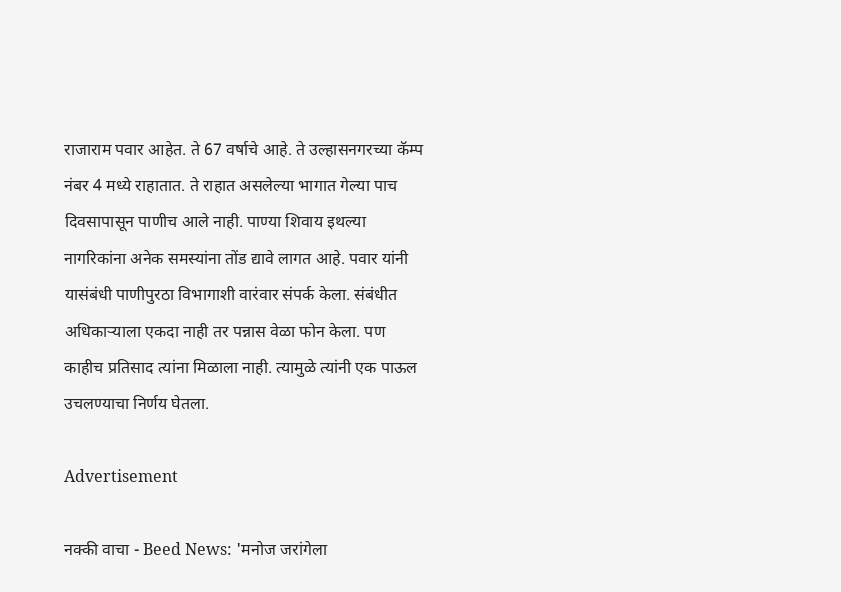राजाराम पवार आहेत. ते 67 वर्षाचे आहे. ते उल्हासनगरच्या कॅम्प नंबर 4 मध्ये राहातात. ते राहात असलेल्या भागात गेल्या पाच दिवसापासून पाणीच आले नाही. पाण्या शिवाय इथल्या नागरिकांना अनेक समस्यांना तोंड द्यावे लागत आहे. पवार यांनी यासंबंधी पाणीपुरठा विभागाशी वारंवार संपर्क केला. संबंधीत अधिकाऱ्याला एकदा नाही तर पन्नास वेळा फोन केला. पण काहीच प्रतिसाद त्यांना मिळाला नाही. त्यामुळे त्यांनी एक पाऊल उचलण्याचा निर्णय घेतला.

Advertisement

नक्की वाचा - Beed News: 'मनोज जरांगेला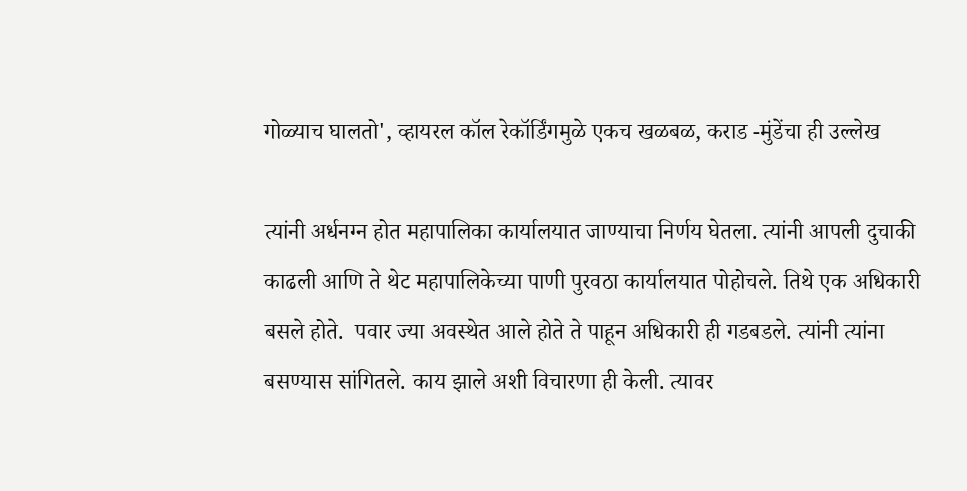गोळ्याच घालतो', व्हायरल कॉल रेकॉर्डिंगमुळे एकच खळबळ, कराड -मुंडेंचा ही उल्लेख

त्यांनी अर्धनग्न होत महापालिका कार्यालयात जाण्याचा निर्णय घेतला. त्यांनी आपली दुचाकी काढली आणि ते थेट महापालिकेच्या पाणी पुरवठा कार्यालयात पोहोचले. तिथे एक अधिकारी बसले होते.  पवार ज्या अवस्थेत आले होते ते पाहून अधिकारी ही गडबडले. त्यांनी त्यांना बसण्यास सांगितले. काय झाले अशी विचारणा ही केली. त्यावर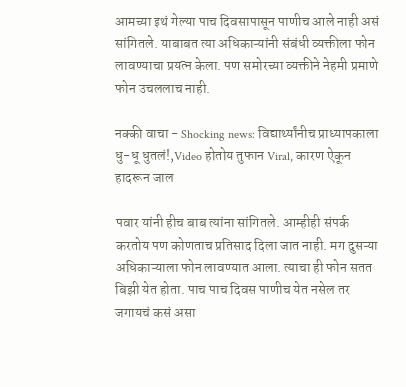आमच्या इथं गेल्या पाच दिवसापासून पाणीच आले नाही असं सांगितले. याबाबत त्या अधिकाऱ्यांनी संबंधी व्यक्तीला फोन लावण्याचा प्रयत्न केला. पण समोरच्या व्यक्तीने नेहमी प्रमाणे फोन उचललाच नाही.

नक्की वाचा - Shocking news: विद्यार्थ्यांनीच प्राध्यापकाला धु-धू धुतलं!,Video होतोय तुफान Viral, कारण ऐकून हादरून जाल

पवार यांनी हीच बाब त्यांना सांगितले. आम्हीही संपर्क करतोय पण कोणताच प्रतिसाद दिला जात नाही. मग दुसऱ्या अधिकाऱ्याला फोन लावण्यात आला. त्याचा ही फोन सतत बिझी येत होता. पाच पाच दिवस पाणीच येत नसेल तर जगायचं कसं असा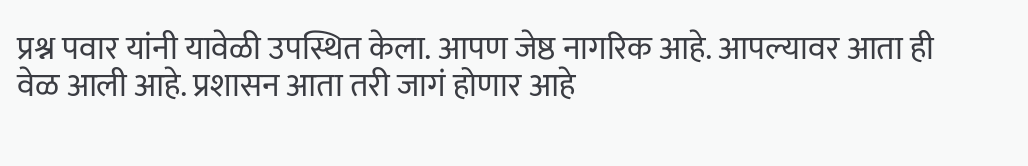प्रश्न पवार यांनी यावेळी उपस्थित केला. आपण जेष्ठ नागरिक आहे. आपल्यावर आता ही वेळ आली आहे. प्रशासन आता तरी जागं होणार आहे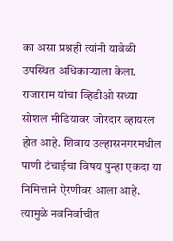का असा प्रश्नही त्यांनी यावेळी उपस्थित अधिकाऱ्याला केला. राजाराम यांचा व्हिडीओ सध्या सोशल मीडियावर जोरदार व्हायरल होत आहे. शिवाय उल्हासनगरमधील पाणी टंचाईचा विषय पुन्हा एकदा या निमित्ताने ऐरणीवर आला आहे. त्यामुळे नवनिर्वाचीत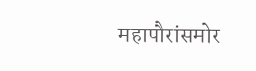महापौरांसमोर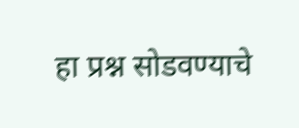हा प्रश्न सोडवण्याचे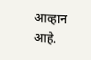आव्हान आहे.